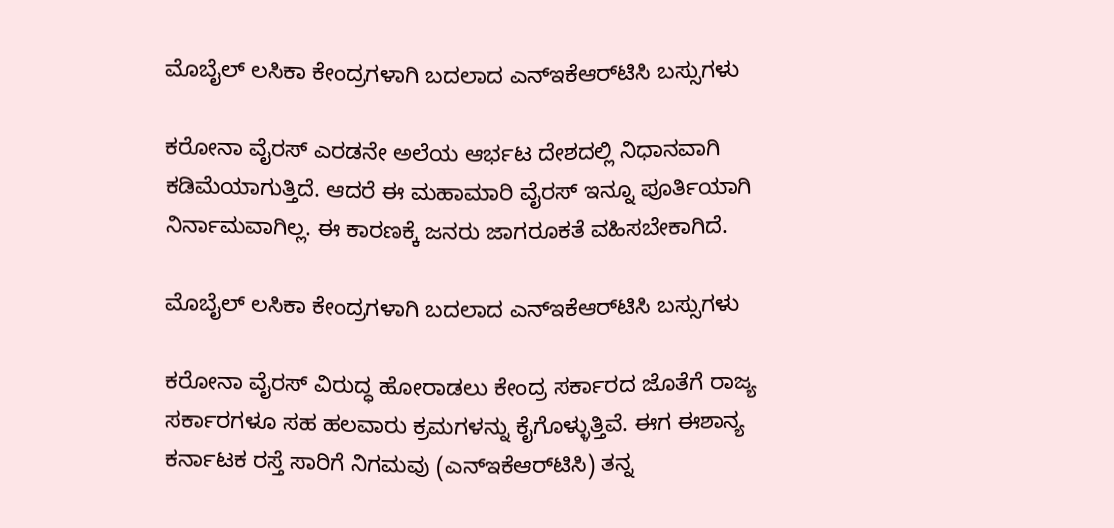ಮೊಬೈಲ್ ಲಸಿಕಾ ಕೇಂದ್ರಗಳಾಗಿ ಬದಲಾದ ಎನ್‌ಇಕೆಆರ್‌ಟಿಸಿ ಬಸ್ಸುಗಳು

ಕರೋನಾ ವೈರಸ್ ಎರಡನೇ ಅಲೆಯ ಆರ್ಭಟ ದೇಶದಲ್ಲಿ ನಿಧಾನವಾಗಿ ಕಡಿಮೆಯಾಗುತ್ತಿದೆ. ಆದರೆ ಈ ಮಹಾಮಾರಿ ವೈರಸ್ ಇನ್ನೂ ಪೂರ್ತಿಯಾಗಿ ನಿರ್ನಾಮವಾಗಿಲ್ಲ. ಈ ಕಾರಣಕ್ಕೆ ಜನರು ಜಾಗರೂಕತೆ ವಹಿಸಬೇಕಾಗಿದೆ.

ಮೊಬೈಲ್ ಲಸಿಕಾ ಕೇಂದ್ರಗಳಾಗಿ ಬದಲಾದ ಎನ್‌ಇಕೆಆರ್‌ಟಿಸಿ ಬಸ್ಸುಗಳು

ಕರೋನಾ ವೈರಸ್ ವಿರುದ್ಧ ಹೋರಾಡಲು ಕೇಂದ್ರ ಸರ್ಕಾರದ ಜೊತೆಗೆ ರಾಜ್ಯ ಸರ್ಕಾರಗಳೂ ಸಹ ಹಲವಾರು ಕ್ರಮಗಳನ್ನು ಕೈಗೊಳ್ಳುತ್ತಿವೆ. ಈಗ ಈಶಾನ್ಯ ಕರ್ನಾಟಕ ರಸ್ತೆ ಸಾರಿಗೆ ನಿಗಮವು (ಎನ್‌ಇಕೆಆರ್‌ಟಿಸಿ) ತನ್ನ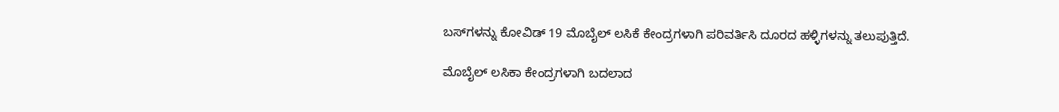ಬಸ್‌ಗಳನ್ನು ಕೋವಿಡ್ 19 ಮೊಬೈಲ್ ಲಸಿಕೆ ಕೇಂದ್ರಗಳಾಗಿ ಪರಿವರ್ತಿಸಿ ದೂರದ ಹಳ್ಳಿಗಳನ್ನು ತಲುಪುತ್ತಿದೆ.

ಮೊಬೈಲ್ ಲಸಿಕಾ ಕೇಂದ್ರಗಳಾಗಿ ಬದಲಾದ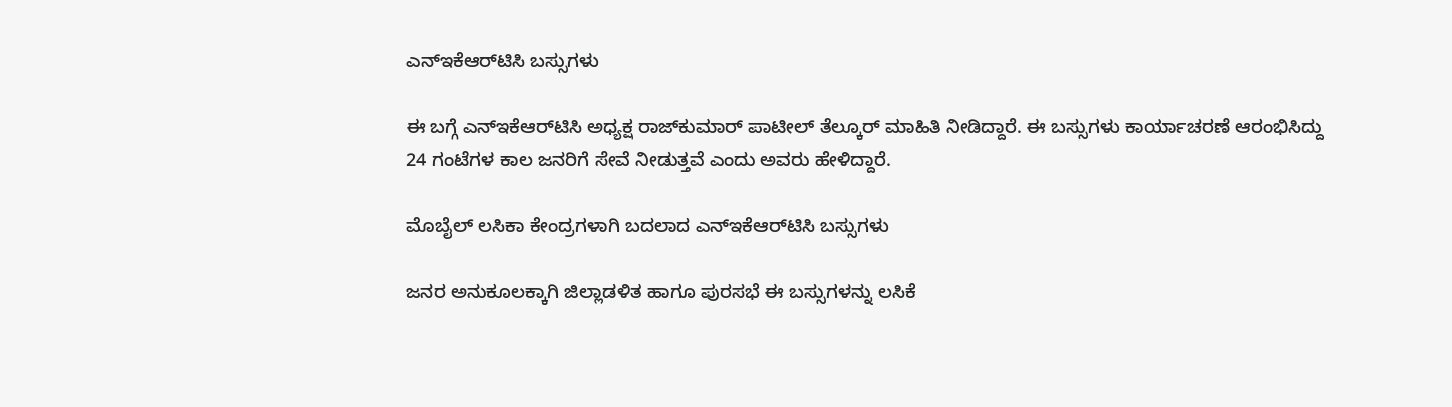ಎನ್‌ಇಕೆಆರ್‌ಟಿಸಿ ಬಸ್ಸುಗಳು

ಈ ಬಗ್ಗೆ ಎನ್‌ಇಕೆಆರ್‌ಟಿಸಿ ಅಧ್ಯಕ್ಷ ರಾಜ್‌ಕುಮಾರ್ ಪಾಟೀಲ್ ತೆಲ್ಕೂರ್ ಮಾಹಿತಿ ನೀಡಿದ್ದಾರೆ. ಈ ಬಸ್ಸುಗಳು ಕಾರ್ಯಾಚರಣೆ ಆರಂಭಿಸಿದ್ದು 24 ಗಂಟೆಗಳ ಕಾಲ ಜನರಿಗೆ ಸೇವೆ ನೀಡುತ್ತವೆ ಎಂದು ಅವರು ಹೇಳಿದ್ದಾರೆ.

ಮೊಬೈಲ್ ಲಸಿಕಾ ಕೇಂದ್ರಗಳಾಗಿ ಬದಲಾದ ಎನ್‌ಇಕೆಆರ್‌ಟಿಸಿ ಬಸ್ಸುಗಳು

ಜನರ ಅನುಕೂಲಕ್ಕಾಗಿ ಜಿಲ್ಲಾಡಳಿತ ಹಾಗೂ ಪುರಸಭೆ ಈ ಬಸ್ಸುಗಳನ್ನು ಲಸಿಕೆ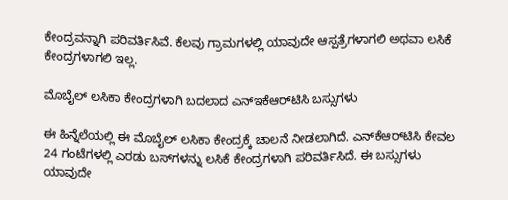ಕೇಂದ್ರವನ್ನಾಗಿ ಪರಿವರ್ತಿಸಿವೆ. ಕೆಲವು ಗ್ರಾಮಗಳಲ್ಲಿ ಯಾವುದೇ ಆಸ್ಪತ್ರೆಗಳಾಗಲಿ ಅಥವಾ ಲಸಿಕೆ ಕೇಂದ್ರಗಳಾಗಲಿ ಇಲ್ಲ.

ಮೊಬೈಲ್ ಲಸಿಕಾ ಕೇಂದ್ರಗಳಾಗಿ ಬದಲಾದ ಎನ್‌ಇಕೆಆರ್‌ಟಿಸಿ ಬಸ್ಸುಗಳು

ಈ ಹಿನ್ನೆಲೆಯಲ್ಲಿ ಈ ಮೊಬೈಲ್ ಲಸಿಕಾ ಕೇಂದ್ರಕ್ಕೆ ಚಾಲನೆ ನೀಡಲಾಗಿದೆ. ಎನ್‌ಕೆಆರ್‌ಟಿಸಿ ಕೇವಲ 24 ಗಂಟೆಗಳಲ್ಲಿ ಎರಡು ಬಸ್‌ಗಳನ್ನು ಲಸಿಕೆ ಕೇಂದ್ರಗಳಾಗಿ ಪರಿವರ್ತಿಸಿದೆ. ಈ ಬಸ್ಸುಗಳು ಯಾವುದೇ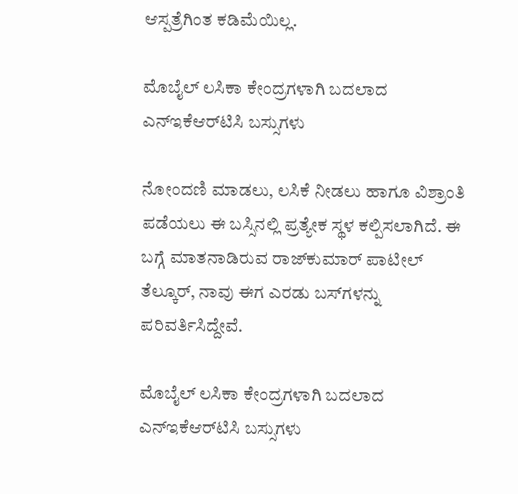ಆಸ್ಪತ್ರೆಗಿಂತ ಕಡಿಮೆಯಿಲ್ಲ.

ಮೊಬೈಲ್ ಲಸಿಕಾ ಕೇಂದ್ರಗಳಾಗಿ ಬದಲಾದ ಎನ್‌ಇಕೆಆರ್‌ಟಿಸಿ ಬಸ್ಸುಗಳು

ನೋಂದಣಿ ಮಾಡಲು, ಲಸಿಕೆ ನೀಡಲು ಹಾಗೂ ವಿಶ್ರಾಂತಿ ಪಡೆಯಲು ಈ ಬಸ್ಸಿನಲ್ಲಿ ಪ್ರತ್ಯೇಕ ಸ್ಥಳ ಕಲ್ಪಿಸಲಾಗಿದೆ. ಈ ಬಗ್ಗೆ ಮಾತನಾಡಿರುವ ರಾಜ್‌ಕುಮಾರ್ ಪಾಟೀಲ್ ತೆಲ್ಕೂರ್, ನಾವು ಈಗ ಎರಡು ಬಸ್‌ಗಳನ್ನು ಪರಿವರ್ತಿಸಿದ್ದೇವೆ.

ಮೊಬೈಲ್ ಲಸಿಕಾ ಕೇಂದ್ರಗಳಾಗಿ ಬದಲಾದ ಎನ್‌ಇಕೆಆರ್‌ಟಿಸಿ ಬಸ್ಸುಗಳು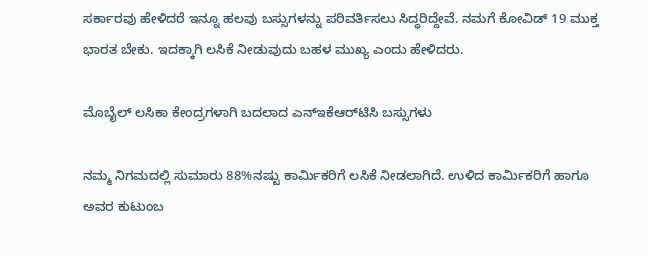ಸರ್ಕಾರವು ಹೇಳಿದರೆ ಇನ್ನೂ ಹಲವು ಬಸ್ಸುಗಳನ್ನು ಪರಿವರ್ತಿಸಲು ಸಿದ್ಧರಿದ್ದೇವೆ. ನಮಗೆ ಕೋವಿಡ್ 19 ಮುಕ್ತ ಭಾರತ ಬೇಕು. ಇದಕ್ಕಾಗಿ ಲಸಿಕೆ ನೀಡುವುದು ಬಹಳ ಮುಖ್ಯ ಎಂದು ಹೇಳಿದರು.

ಮೊಬೈಲ್ ಲಸಿಕಾ ಕೇಂದ್ರಗಳಾಗಿ ಬದಲಾದ ಎನ್‌ಇಕೆಆರ್‌ಟಿಸಿ ಬಸ್ಸುಗಳು

ನಮ್ಮ ನಿಗಮದಲ್ಲಿ ಸುಮಾರು 88%ನಷ್ಟು ಕಾರ್ಮಿಕರಿಗೆ ಲಸಿಕೆ ನೀಡಲಾಗಿದೆ. ಉಳಿದ ಕಾರ್ಮಿಕರಿಗೆ ಹಾಗೂ ಅವರ ಕುಟುಂಬ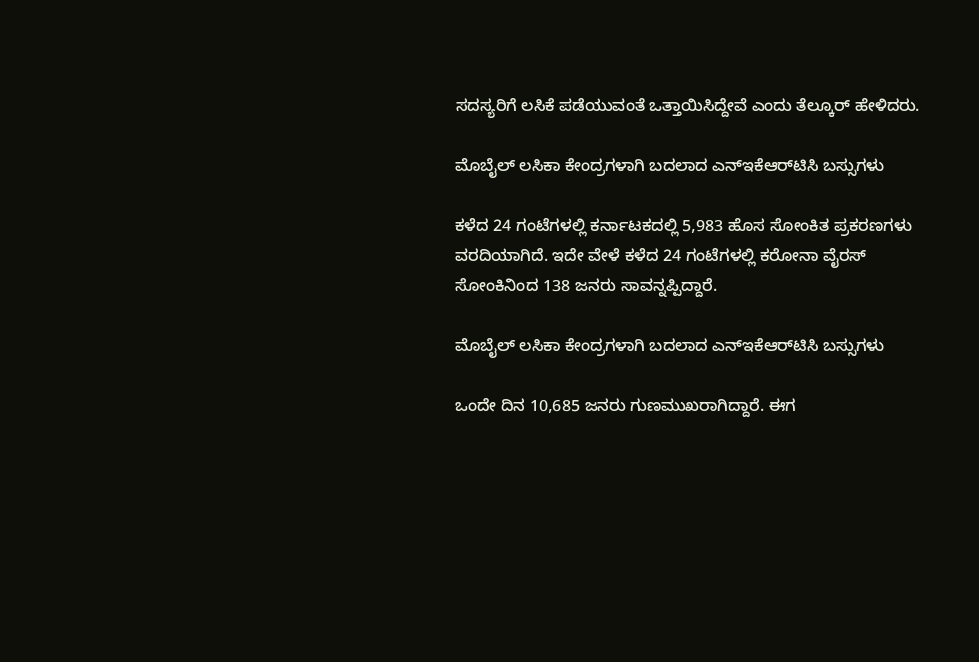ಸದಸ್ಯರಿಗೆ ಲಸಿಕೆ ಪಡೆಯುವಂತೆ ಒತ್ತಾಯಿಸಿದ್ದೇವೆ ಎಂದು ತೆಲ್ಕೂರ್ ಹೇಳಿದರು.

ಮೊಬೈಲ್ ಲಸಿಕಾ ಕೇಂದ್ರಗಳಾಗಿ ಬದಲಾದ ಎನ್‌ಇಕೆಆರ್‌ಟಿಸಿ ಬಸ್ಸುಗಳು

ಕಳೆದ 24 ಗಂಟೆಗಳಲ್ಲಿ ಕರ್ನಾಟಕದಲ್ಲಿ 5,983 ಹೊಸ ಸೋಂಕಿತ ಪ್ರಕರಣಗಳು ವರದಿಯಾಗಿದೆ. ಇದೇ ವೇಳೆ ಕಳೆದ 24 ಗಂಟೆಗಳಲ್ಲಿ ಕರೋನಾ ವೈರಸ್ ಸೋಂಕಿನಿಂದ 138 ಜನರು ಸಾವನ್ನಪ್ಪಿದ್ದಾರೆ.

ಮೊಬೈಲ್ ಲಸಿಕಾ ಕೇಂದ್ರಗಳಾಗಿ ಬದಲಾದ ಎನ್‌ಇಕೆಆರ್‌ಟಿಸಿ ಬಸ್ಸುಗಳು

ಒಂದೇ ದಿನ 10,685 ಜನರು ಗುಣಮುಖರಾಗಿದ್ದಾರೆ. ಈಗ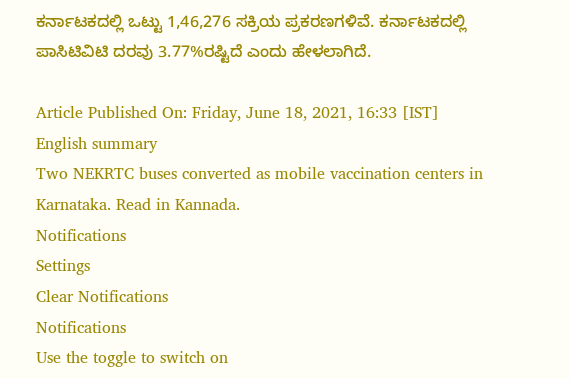ಕರ್ನಾಟಕದಲ್ಲಿ ಒಟ್ಟು 1,46,276 ಸಕ್ರಿಯ ಪ್ರಕರಣಗಳಿವೆ. ಕರ್ನಾಟಕದಲ್ಲಿ ಪಾಸಿಟಿವಿಟಿ ದರವು 3.77%ರಷ್ಟಿದೆ ಎಂದು ಹೇಳಲಾಗಿದೆ.

Article Published On: Friday, June 18, 2021, 16:33 [IST]
English summary
Two NEKRTC buses converted as mobile vaccination centers in Karnataka. Read in Kannada.
Notifications
Settings
Clear Notifications
Notifications
Use the toggle to switch on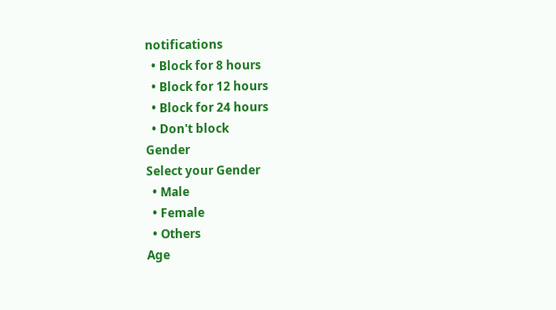notifications
  • Block for 8 hours
  • Block for 12 hours
  • Block for 24 hours
  • Don't block
Gender
Select your Gender
  • Male
  • Female
  • Others
Age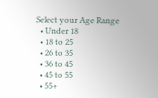Select your Age Range
  • Under 18
  • 18 to 25
  • 26 to 35
  • 36 to 45
  • 45 to 55
  • 55+